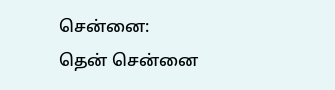சென்னை:
தென் சென்னை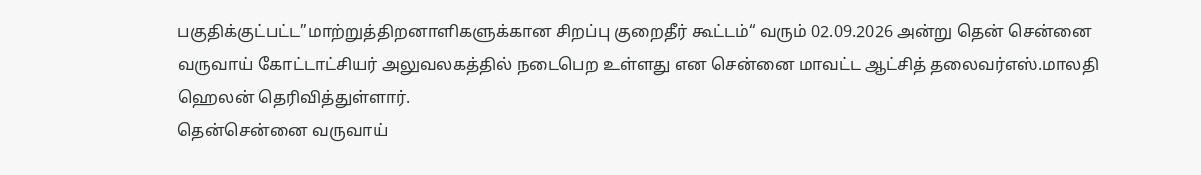பகுதிக்குட்பட்ட”மாற்றுத்திறனாளிகளுக்கான சிறப்பு குறைதீர் கூட்டம்“ வரும் 02.09.2026 அன்று தென் சென்னை வருவாய் கோட்டாட்சியர் அலுவலகத்தில் நடைபெற உள்ளது என சென்னை மாவட்ட ஆட்சித் தலைவர்எஸ்.மாலதி ஹெலன் தெரிவித்துள்ளார்.
தென்சென்னை வருவாய்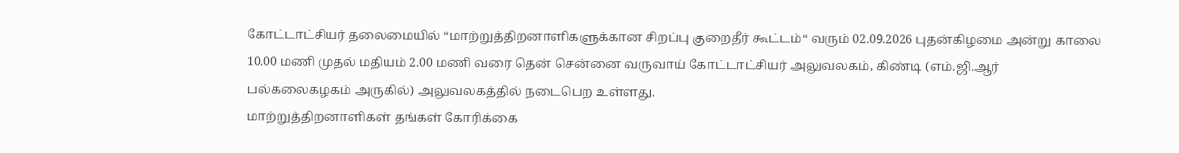கோட்டாட்சியர் தலைமையில் “மாற்றுத்திறனாளிகளுக்கான சிறப்பு குறைதீர் கூட்டம்“ வரும் 02.09.2026 புதன்கிழமை அன்று காலை 10.00 மணி முதல் மதியம் 2.00 மணி வரை தென் சென்னை வருவாய் கோட்டாட்சியர் அலுவலகம், கிண்டி (எம்.ஜி.ஆர் பல்கலைகழகம் அருகில்) அலுவலகத்தில் நடைபெற உள்ளது.
மாற்றுத்திறனாளிகள் தங்கள் கோரிக்கை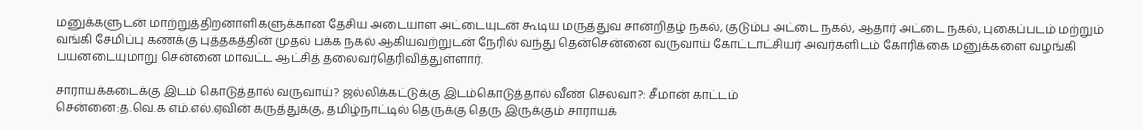மனுக்களுடன் மாற்றுத்திறனாளிகளுக்கான தேசிய அடையாள அட்டையுடன் கூடிய மருத்துவ சான்றிதழ் நகல், குடும்ப அட்டை நகல், ஆதார் அட்டை நகல், புகைப்படம் மற்றும் வங்கி சேமிப்பு கணக்கு புத்தகத்தின் முதல் பக்க நகல் ஆகியவற்றுடன் நேரில் வந்து தென்சென்னை வருவாய் கோட்டாட்சியர் அவர்களிடம் கோரிக்கை மனுக்களை வழங்கி பயனடையுமாறு சென்னை மாவட்ட ஆட்சித் தலைவர்தெரிவித்துள்ளார்.

சாராயக்கடைக்கு இடம் கொடுத்தால் வருவாய்? ஜல்லிக்கட்டுக்கு இடம்கொடுத்தால் வீண் செலவா?: சீமான் காட்டம்
சென்னை:த.வெ.க எம்.எல்.ஏவின் கருத்துக்கு, தமிழ்நாட்டில் தெருக்கு தெரு இருக்கும் சாராயக்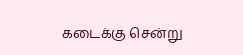கடைக்கு சென்று